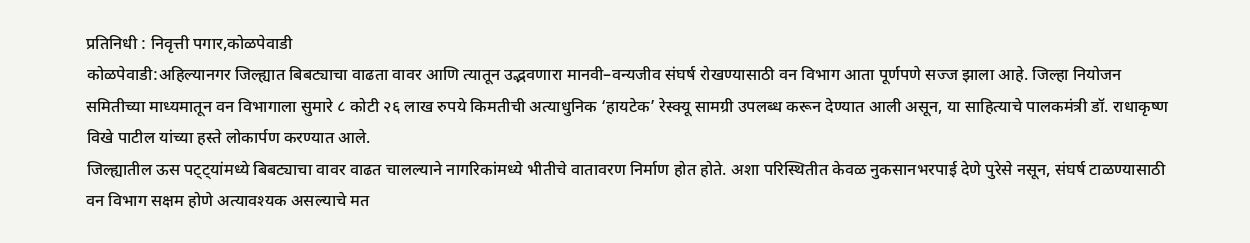प्रतिनिधी : निवृत्ती पगार,कोळपेवाडी
कोळपेवाडी:अहिल्यानगर जिल्ह्यात बिबट्याचा वाढता वावर आणि त्यातून उद्भवणारा मानवी–वन्यजीव संघर्ष रोखण्यासाठी वन विभाग आता पूर्णपणे सज्ज झाला आहे. जिल्हा नियोजन समितीच्या माध्यमातून वन विभागाला सुमारे ८ कोटी २६ लाख रुपये किमतीची अत्याधुनिक ‘हायटेक’ रेस्क्यू सामग्री उपलब्ध करून देण्यात आली असून, या साहित्याचे पालकमंत्री डॉ. राधाकृष्ण विखे पाटील यांच्या हस्ते लोकार्पण करण्यात आले.
जिल्ह्यातील ऊस पट्ट्यांमध्ये बिबट्याचा वावर वाढत चालल्याने नागरिकांमध्ये भीतीचे वातावरण निर्माण होत होते. अशा परिस्थितीत केवळ नुकसानभरपाई देणे पुरेसे नसून, संघर्ष टाळण्यासाठी वन विभाग सक्षम होणे अत्यावश्यक असल्याचे मत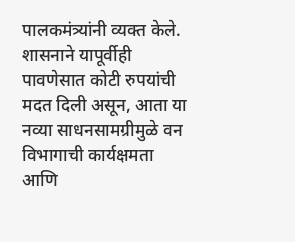पालकमंत्र्यांनी व्यक्त केले. शासनाने यापूर्वीही पावणेसात कोटी रुपयांची मदत दिली असून, आता या नव्या साधनसामग्रीमुळे वन विभागाची कार्यक्षमता आणि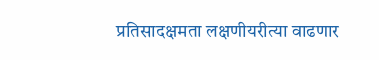प्रतिसादक्षमता लक्षणीयरीत्या वाढणार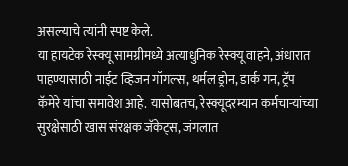असल्याचे त्यांनी स्पष्ट केले.
या हायटेक रेस्क्यू सामग्रीमध्ये अत्याधुनिक रेस्क्यू वाहने, अंधारात पाहण्यासाठी नाईट व्हिजन गॉगल्स, थर्मल ड्रोन, डार्क गन, ट्रॅप कॅमेरे यांचा समावेश आहे. यासोबतच, रेस्क्यूदरम्यान कर्मचाऱ्यांच्या सुरक्षेसाठी खास संरक्षक जॅकेट्स, जंगलात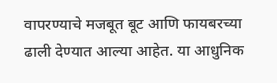वापरण्याचे मजबूत बूट आणि फायबरच्या ढाली देण्यात आल्या आहेत. या आधुनिक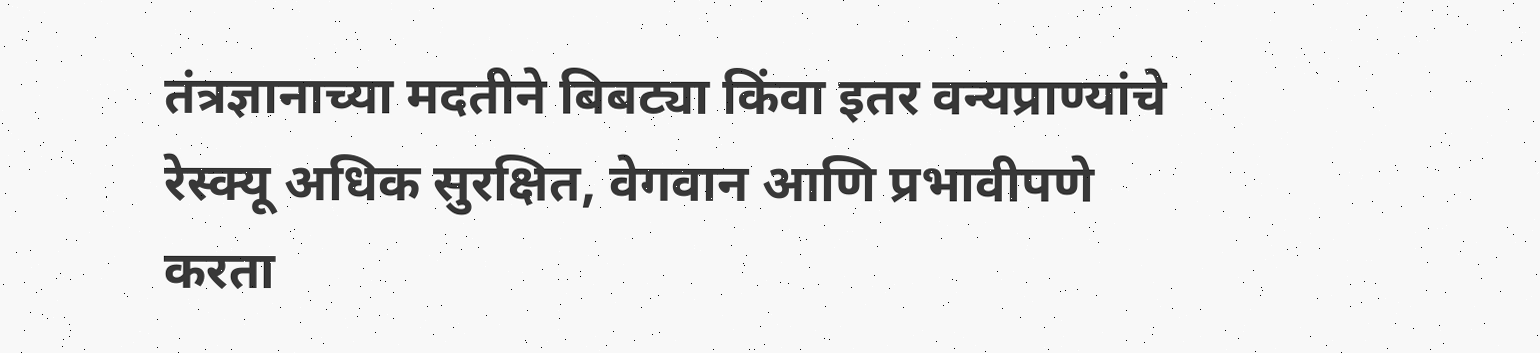तंत्रज्ञानाच्या मदतीने बिबट्या किंवा इतर वन्यप्राण्यांचे रेस्क्यू अधिक सुरक्षित, वेगवान आणि प्रभावीपणे करता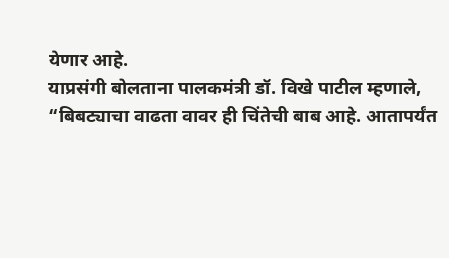येणार आहे.
याप्रसंगी बोलताना पालकमंत्री डॉ. विखे पाटील म्हणाले,
“बिबट्याचा वाढता वावर ही चिंतेची बाब आहे. आतापर्यंत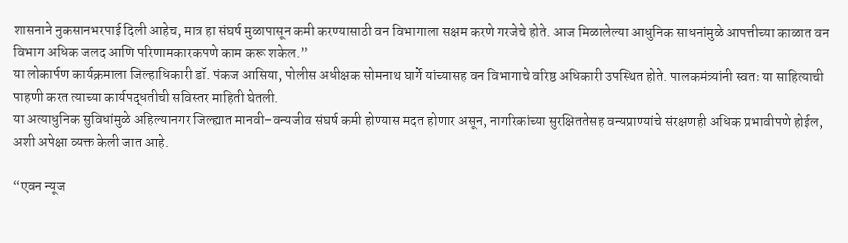शासनाने नुकसानभरपाई दिली आहेच, मात्र हा संघर्ष मुळापासून कमी करण्यासाठी वन विभागाला सक्षम करणे गरजेचे होते. आज मिळालेल्या आधुनिक साधनांमुळे आपत्तीच्या काळात वन विभाग अधिक जलद आणि परिणामकारकपणे काम करू शकेल.”
या लोकार्पण कार्यक्रमाला जिल्हाधिकारी डॉ. पंकज आसिया, पोलीस अधीक्षक सोमनाथ घार्गे यांच्यासह वन विभागाचे वरिष्ठ अधिकारी उपस्थित होते. पालकमंत्र्यांनी स्वतः या साहित्याची पाहणी करत त्याच्या कार्यपद्धतीची सविस्तर माहिती घेतली.
या अत्याधुनिक सुविधांमुळे अहिल्यानगर जिल्ह्यात मानवी–वन्यजीव संघर्ष कमी होण्यास मदत होणार असून, नागरिकांच्या सुरक्षिततेसह वन्यप्राण्यांचे संरक्षणही अधिक प्रभावीपणे होईल, अशी अपेक्षा व्यक्त केली जात आहे.

“एवन न्यूज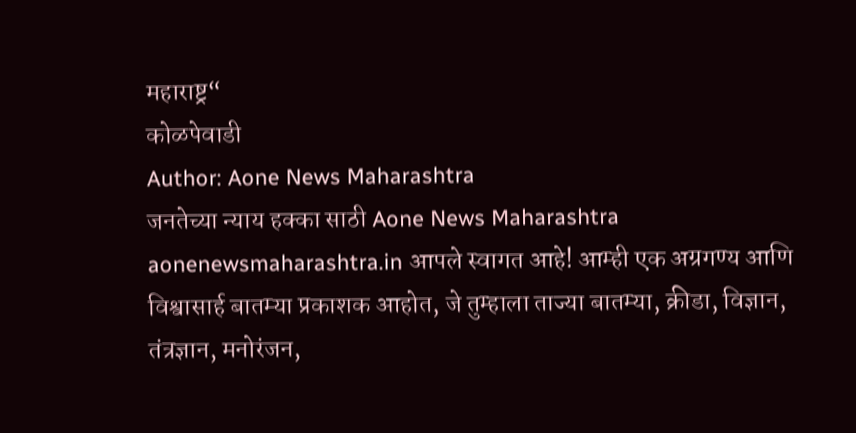महाराष्ट्र“
कोळपेवाडी
Author: Aone News Maharashtra
जनतेच्या न्याय हक्का साठी Aone News Maharashtra aonenewsmaharashtra.in आपले स्वागत आहे! आम्ही एक अग्रगण्य आणि विश्वासार्ह बातम्या प्रकाशक आहोत, जे तुम्हाला ताज्या बातम्या, क्रीडा, विज्ञान, तंत्रज्ञान, मनोरंजन,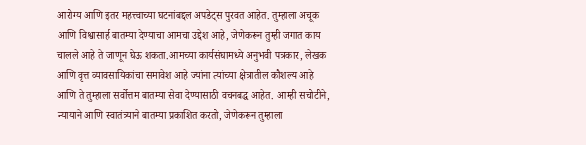आरोग्य आणि इतर महत्त्वाच्या घटनांबद्दल अपडेट्स पुरवत आहेत. तुम्हाला अचूक आणि विश्वासार्ह बातम्या देण्याचा आमचा उद्देश आहे, जेणेकरून तुम्ही जगात काय चालले आहे ते जाणून घेऊ शकता.आमच्या कार्यसंघामध्ये अनुभवी पत्रकार, लेखक आणि वृत्त व्यावसायिकांचा समावेश आहे ज्यांना त्यांच्या क्षेत्रातील कौशल्य आहे आणि ते तुम्हाला सर्वोत्तम बातम्या सेवा देण्यासाठी वचनबद्ध आहेत. आम्ही सचोटीने, न्यायाने आणि स्वातंत्र्याने बातम्या प्रकाशित करतो, जेणेकरून तुम्हाला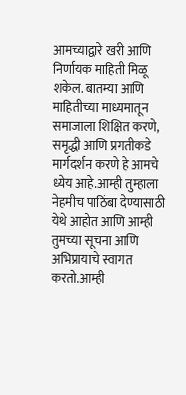आमच्याद्वारे खरी आणि निर्णायक माहिती मिळू शकेल. बातम्या आणि माहितीच्या माध्यमातून समाजाला शिक्षित करणे, समृद्धी आणि प्रगतीकडे मार्गदर्शन करणे हे आमचे ध्येय आहे.आम्ही तुम्हाला नेहमीच पाठिंबा देण्यासाठी येथे आहोत आणि आम्ही तुमच्या सूचना आणि अभिप्रायाचे स्वागत करतो.आम्ही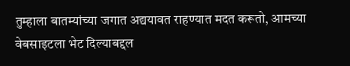तुम्हाला बातम्यांच्या जगात अद्ययावत राहण्यात मदत करूतो, आमच्या वेबसाइटला भेट दिल्याबद्दल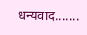धन्यवाद.......